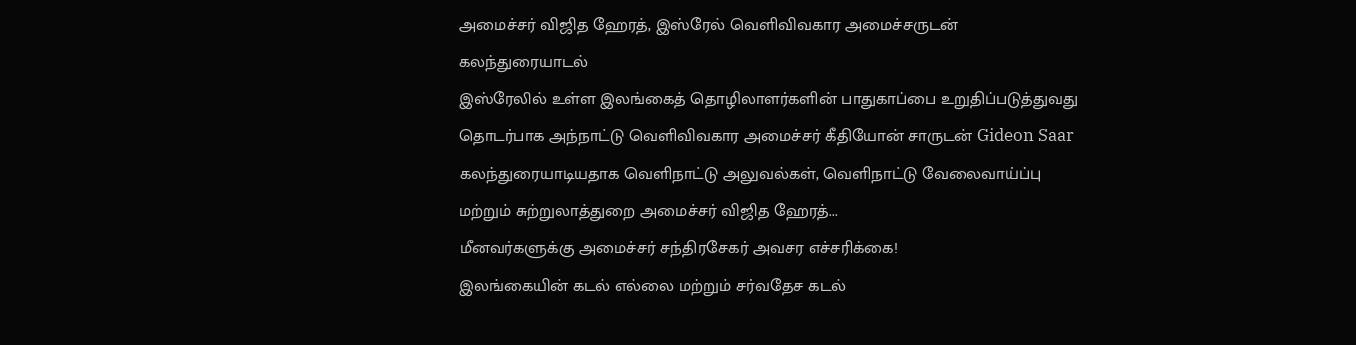அமைச்சர் விஜித ஹேரத், இஸ்ரேல் வெளிவிவகார அமைச்சருடன் கலந்துரையாடல்
இஸ்ரேலில் உள்ள இலங்கைத் தொழிலாளர்களின் பாதுகாப்பை உறுதிப்படுத்துவது தொடர்பாக அந்நாட்டு வெளிவிவகார அமைச்சர் கீதியோன் சாருடன் Gideon Saar கலந்துரையாடியதாக வெளிநாட்டு அலுவல்கள், வெளிநாட்டு வேலைவாய்ப்பு மற்றும் சுற்றுலாத்துறை அமைச்சர் விஜித ஹேரத்...
மீனவர்களுக்கு அமைச்சர் சந்திரசேகர் அவசர எச்சரிக்கை!
இலங்கையின் கடல் எல்லை மற்றும் சர்வதேச கடல்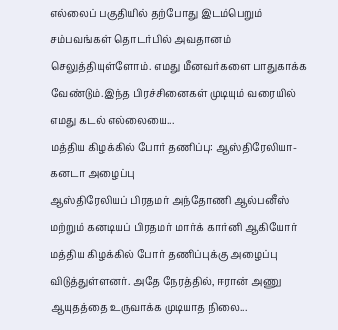எல்லைப் பகுதியில் தற்போது இடம்பெறும் சம்பவங்கள் தொடர்பில் அவதானம் செலுத்தியுள்ளோம். எமது மீனவர்களை பாதுகாக்க வேண்டும்.இந்த பிரச்சினைகள் முடியும் வரையில் எமது கடல் எல்லையை...
மத்திய கிழக்கில் போர் தணிப்பு: ஆஸ்திரேலியா-கனடா அழைப்பு
ஆஸ்திரேலியப் பிரதமர் அந்தோணி ஆல்பனீஸ் மற்றும் கனடியப் பிரதமர் மார்க் கார்னி ஆகியோர் மத்திய கிழக்கில் போர் தணிப்புக்கு அழைப்பு விடுத்துள்ளனர். அதே நேரத்தில், ஈரான் அணு ஆயுதத்தை உருவாக்க முடியாத நிலை...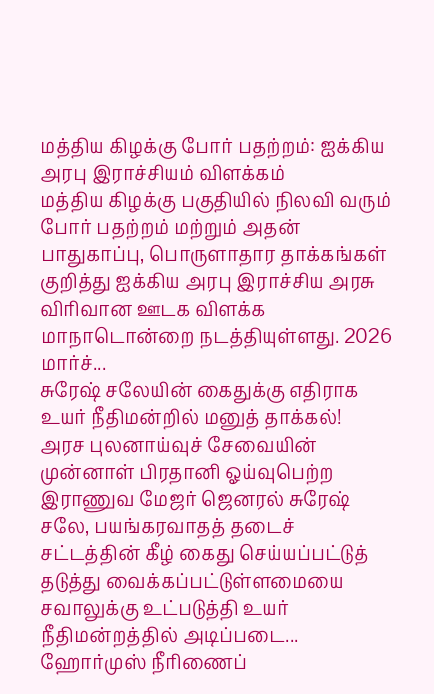மத்திய கிழக்கு போர் பதற்றம்: ஐக்கிய அரபு இராச்சியம் விளக்கம்
மத்திய கிழக்கு பகுதியில் நிலவி வரும் போர் பதற்றம் மற்றும் அதன் பாதுகாப்பு, பொருளாதார தாக்கங்கள் குறித்து ஐக்கிய அரபு இராச்சிய அரசு விரிவான ஊடக விளக்க மாநாடொன்றை நடத்தியுள்ளது. 2026 மார்ச்...
சுரேஷ் சலேயின் கைதுக்கு எதிராக உயர் நீதிமன்றில் மனுத் தாக்கல்!
அரச புலனாய்வுச் சேவையின் முன்னாள் பிரதானி ஓய்வுபெற்ற இராணுவ மேஜர் ஜெனரல் சுரேஷ் சலே, பயங்கரவாதத் தடைச் சட்டத்தின் கீழ் கைது செய்யப்பட்டுத் தடுத்து வைக்கப்பட்டுள்ளமையை சவாலுக்கு உட்படுத்தி உயர் நீதிமன்றத்தில் அடிப்படை...
ஹோர்முஸ் நீரிணைப்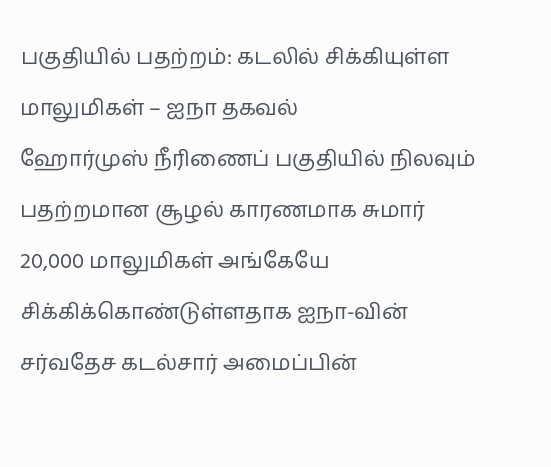பகுதியில் பதற்றம்: கடலில் சிக்கியுள்ள மாலுமிகள் – ஐநா தகவல்
ஹோர்முஸ் நீரிணைப் பகுதியில் நிலவும் பதற்றமான சூழல் காரணமாக சுமார் 20,000 மாலுமிகள் அங்கேயே சிக்கிக்கொண்டுள்ளதாக ஐநா-வின் சர்வதேச கடல்சார் அமைப்பின்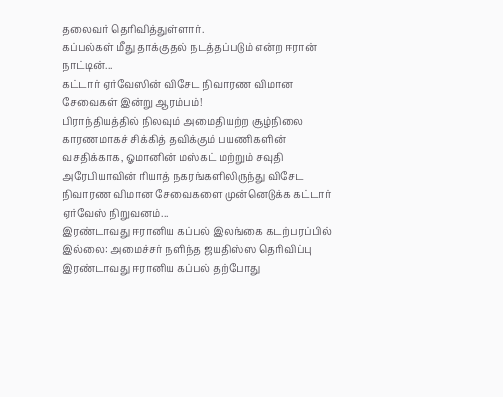தலைவர் தெரிவித்துள்ளார்.
கப்பல்கள் மீது தாக்குதல் நடத்தப்படும் என்ற ஈரான் நாட்டின்...
கட்டார் ஏர்வேஸின் விசேட நிவாரண விமான சேவைகள் இன்று ஆரம்பம்!
பிராந்தியத்தில் நிலவும் அமைதியற்ற சூழ்நிலை காரணமாகச் சிக்கித் தவிக்கும் பயணிகளின் வசதிக்காக, ஓமானின் மஸ்கட் மற்றும் சவுதி அரேபியாவின் ரியாத் நகரங்களிலிருந்து விசேட நிவாரண விமான சேவைகளை முன்னெடுக்க கட்டார் ஏர்வேஸ் நிறுவனம்...
இரண்டாவது ஈரானிய கப்பல் இலங்கை கடற்பரப்பில் இல்லை: அமைச்சர் நளிந்த ஜயதிஸ்ஸ தெரிவிப்பு
இரண்டாவது ஈரானிய கப்பல் தற்போது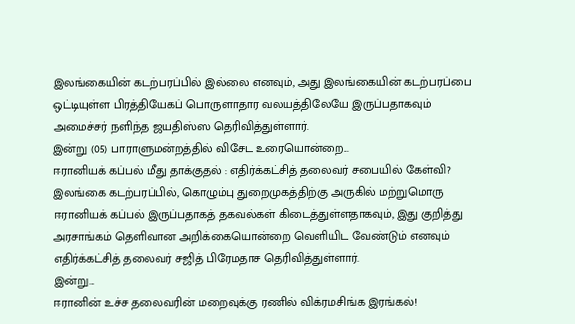இலங்கையின் கடற்பரப்பில் இல்லை எனவும், அது இலங்கையின் கடற்பரப்பை ஒட்டியுள்ள பிரத்தியேகப் பொருளாதார வலயத்திலேயே இருப்பதாகவும் அமைச்சர் நளிந்த ஜயதிஸ்ஸ தெரிவித்துள்ளார்.
இன்று (05) பாராளுமன்றத்தில் விசேட உரையொன்றை...
ஈரானியக் கப்பல் மீது தாக்குதல் : எதிர்க்கட்சித் தலைவர் சபையில் கேள்வி?
இலங்கை கடற்பரப்பில், கொழும்பு துறைமுகத்திற்கு அருகில் மற்றுமொரு ஈரானியக் கப்பல் இருப்பதாகத் தகவல்கள் கிடைத்துள்ளதாகவும், இது குறித்து அரசாங்கம் தெளிவான அறிக்கையொன்றை வெளியிட வேண்டும் எனவும் எதிர்க்கட்சித் தலைவர் சஜித் பிரேமதாச தெரிவித்துள்ளார்.
இன்று...
ஈரானின் உச்ச தலைவரின் மறைவுக்கு ரணில் விக்ரமசிங்க இரங்கல்!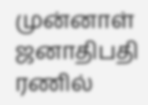முன்னாள் ஜனாதிபதி ரணில்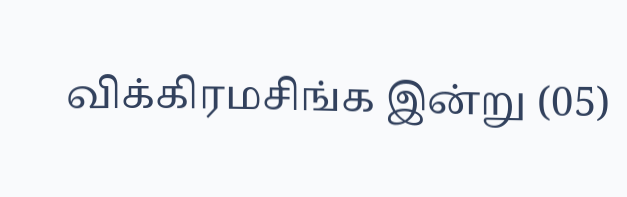விக்கிரமசிங்க இன்று (05)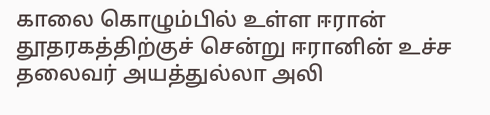காலை கொழும்பில் உள்ள ஈரான் தூதரகத்திற்குச் சென்று ஈரானின் உச்ச தலைவர் அயத்துல்லா அலி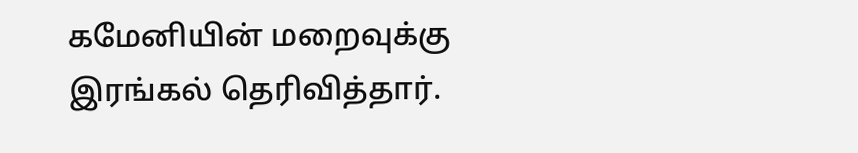கமேனியின் மறைவுக்கு இரங்கல் தெரிவித்தார்.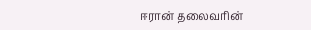ஈரான் தலைவரின்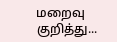மறைவு குறித்து...